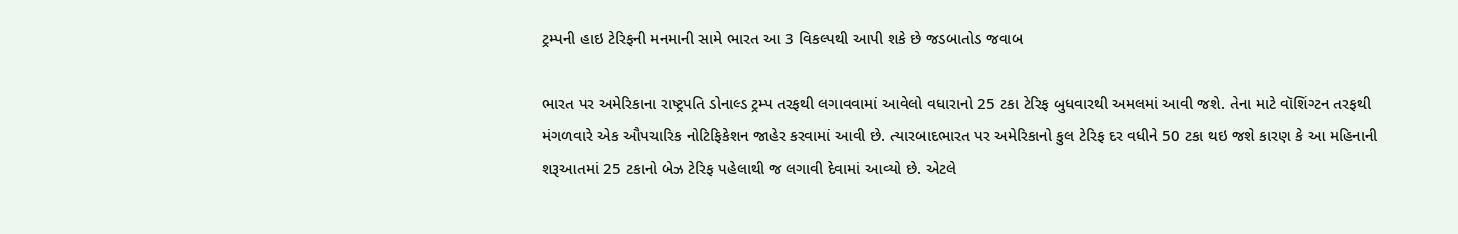ટ્રમ્પની હાઇ ટેરિફની મનમાની સામે ભારત આ 3 વિકલ્પથી આપી શકે છે જડબાતોડ જવાબ

ભારત પર અમેરિકાના રાષ્ટ્રપતિ ડોનાલ્ડ ટ્રમ્પ તરફથી લગાવવામાં આવેલો વધારાનો 25 ટકા ટેરિફ બુધવારથી અમલમાં આવી જશે. તેના માટે વૉશિંગ્ટન તરફથી મંગળવારે એક ઔપચારિક નોટિફિકેશન જાહેર કરવામાં આવી છે. ત્યારબાદભારત પર અમેરિકાનો કુલ ટેરિફ દર વધીને 50 ટકા થઇ જશે કારણ કે આ મહિનાની શરૂઆતમાં 25 ટકાનો બેઝ ટેરિફ પહેલાથી જ લગાવી દેવામાં આવ્યો છે. એટલે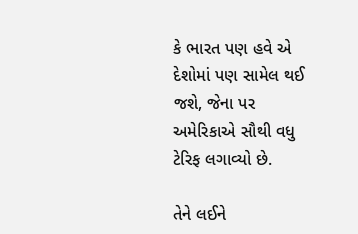કે ભારત પણ હવે એ દેશોમાં પણ સામેલ થઈ જશે, જેના પર અમેરિકાએ સૌથી વધુ ટેરિફ લગાવ્યો છે.

તેને લઈને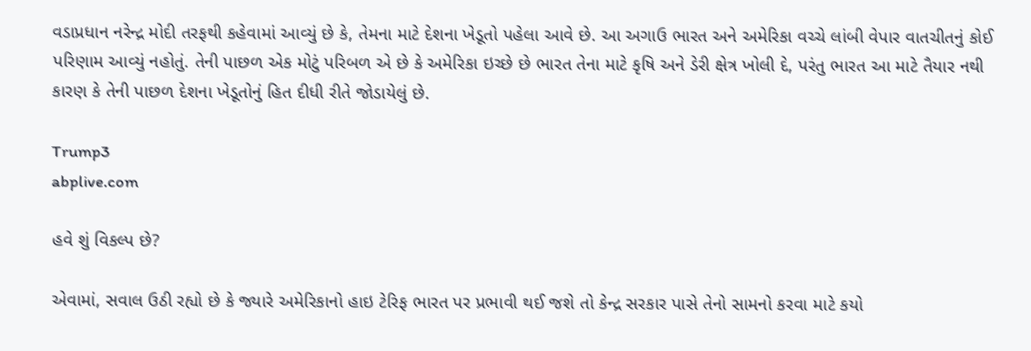વડાપ્રધાન નરેન્દ્ર મોદી તરફથી કહેવામાં આવ્યું છે કે, તેમના માટે દેશના ખેડૂતો પહેલા આવે છે. આ અગાઉ ભારત અને અમેરિકા વચ્ચે લાંબી વેપાર વાતચીતનું કોઈ પરિણામ આવ્યું નહોતું. તેની પાછળ એક મોટું પરિબળ એ છે કે અમેરિકા ઇચ્છે છે ભારત તેના માટે કૃષિ અને ડેરી ક્ષેત્ર ખોલી દે, પરંતુ ભારત આ માટે તૈયાર નથી કારણ કે તેની પાછળ દેશના ખેડૂતોનું હિત દીધી રીતે જોડાયેલું છે.

Trump3
abplive.com

હવે શું વિકલ્પ છે?

એવામાં, સવાલ ઉઠી રહ્યો છે કે જ્યારે અમેરિકાનો હાઇ ટેરિફ ભારત પર પ્રભાવી થઈ જશે તો કેન્દ્ર સરકાર પાસે તેનો સામનો કરવા માટે કયો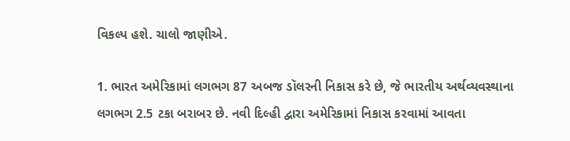વિકલ્પ હશે. ચાલો જાણીએ.

1. ભારત અમેરિકામાં લગભગ 87 અબજ ડૉલરની નિકાસ કરે છે, જે ભારતીય અર્થવ્યવસ્થાના લગભગ 2.5 ટકા બરાબર છે. નવી દિલ્હી દ્વારા અમેરિકામાં નિકાસ કરવામાં આવતા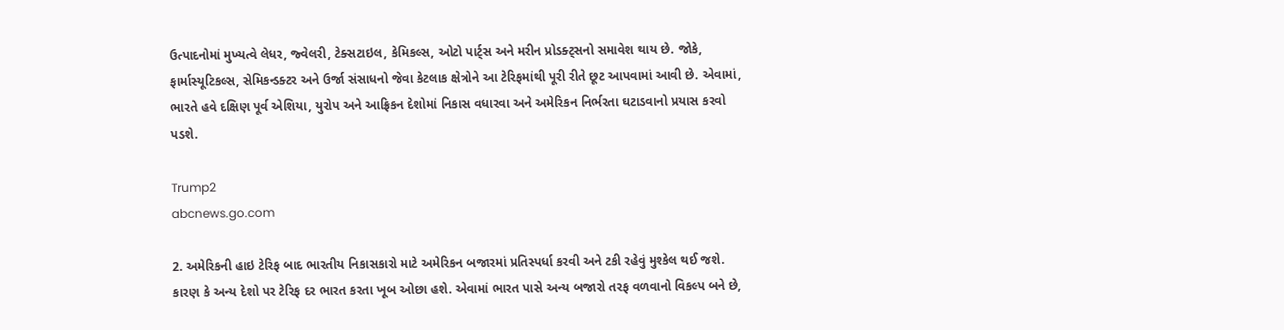ઉત્પાદનોમાં મુખ્યત્વે લેધર, જ્વેલરી, ટેક્સટાઇલ, કેમિકલ્સ, ઓટો પાર્ટ્સ અને મરીન પ્રોડક્ટ્સનો સમાવેશ થાય છે. જોકે, ફાર્માસ્યૂટિકલ્સ, સેમિકન્ડક્ટર અને ઉર્જા સંસાધનો જેવા કેટલાક ક્ષેત્રોને આ ટેરિફમાંથી પૂરી રીતે છૂટ આપવામાં આવી છે. એવામાં, ભારતે હવે દક્ષિણ પૂર્વ એશિયા, યુરોપ અને આફ્રિકન દેશોમાં નિકાસ વધારવા અને અમેરિકન નિર્ભરતા ઘટાડવાનો પ્રયાસ કરવો પડશે.

Trump2
abcnews.go.com

2. અમેરિકની હાઇ ટેરિફ બાદ ભારતીય નિકાસકારો માટે અમેરિકન બજારમાં પ્રતિસ્પર્ધા કરવી અને ટકી રહેવું મુશ્કેલ થઈ જશે. કારણ કે અન્ય દેશો પર ટેરિફ દર ભારત કરતા ખૂબ ઓછા હશે. એવામાં ભારત પાસે અન્ય બજારો તરફ વળવાનો વિકલ્પ બને છે,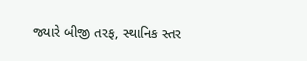જ્યારે બીજી તરફ, સ્થાનિક સ્તર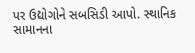પર ઉદ્યોગોને સબસિડી આપો. સ્થાનિક સામાનના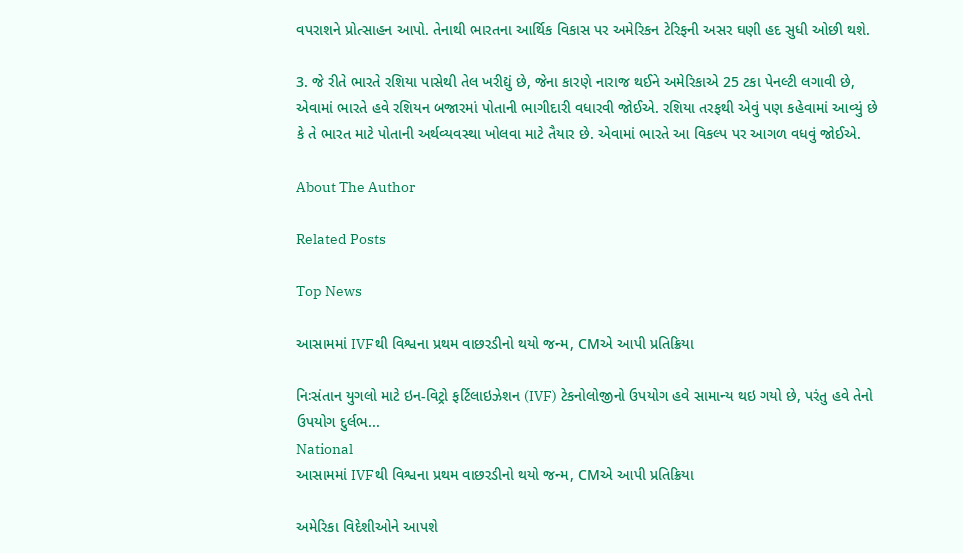વપરાશને પ્રોત્સાહન આપો. તેનાથી ભારતના આર્થિક વિકાસ પર અમેરિકન ટેરિફની અસર ઘણી હદ સુધી ઓછી થશે.

3. જે રીતે ભારતે રશિયા પાસેથી તેલ ખરીદ્યું છે, જેના કારણે નારાજ થઈને અમેરિકાએ 25 ટકા પેનલ્ટી લગાવી છે, એવામાં ભારતે હવે રશિયન બજારમાં પોતાની ભાગીદારી વધારવી જોઈએ. રશિયા તરફથી એવું પણ કહેવામાં આવ્યું છે કે તે ભારત માટે પોતાની અર્થવ્યવસ્થા ખોલવા માટે તૈયાર છે. એવામાં ભારતે આ વિકલ્પ પર આગળ વધવું જોઈએ.

About The Author

Related Posts

Top News

આસામમાં IVFથી વિશ્વના પ્રથમ વાછરડીનો થયો જન્મ, CMએ આપી પ્રતિક્રિયા

નિઃસંતાન યુગલો માટે ઇન-વિટ્રો ફર્ટિલાઇઝેશન (IVF) ટેકનોલોજીનો ઉપયોગ હવે સામાન્ય થઇ ગયો છે, પરંતુ હવે તેનો ઉપયોગ દુર્લભ...
National
આસામમાં IVFથી વિશ્વના પ્રથમ વાછરડીનો થયો જન્મ, CMએ આપી પ્રતિક્રિયા

અમેરિકા વિદેશીઓને આપશે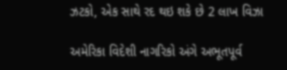ઝટકો, એક સાથે રદ થઇ શકે છે 2 લાખ વિઝા

અમેરિકા વિદેશી નાગરિકો અંગે અભૂતપૂર્વ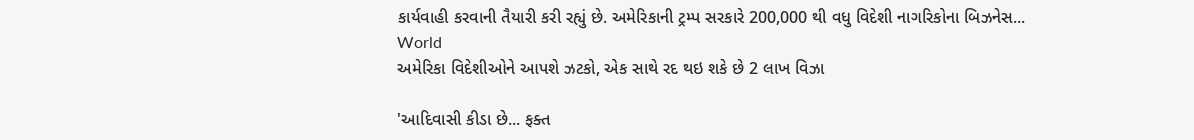કાર્યવાહી કરવાની તૈયારી કરી રહ્યું છે. અમેરિકાની ટ્રમ્પ સરકારે 200,000 થી વધુ વિદેશી નાગરિકોના બિઝનેસ...
World
અમેરિકા વિદેશીઓને આપશે ઝટકો, એક સાથે રદ થઇ શકે છે 2 લાખ વિઝા

'આદિવાસી કીડા છે... ફક્ત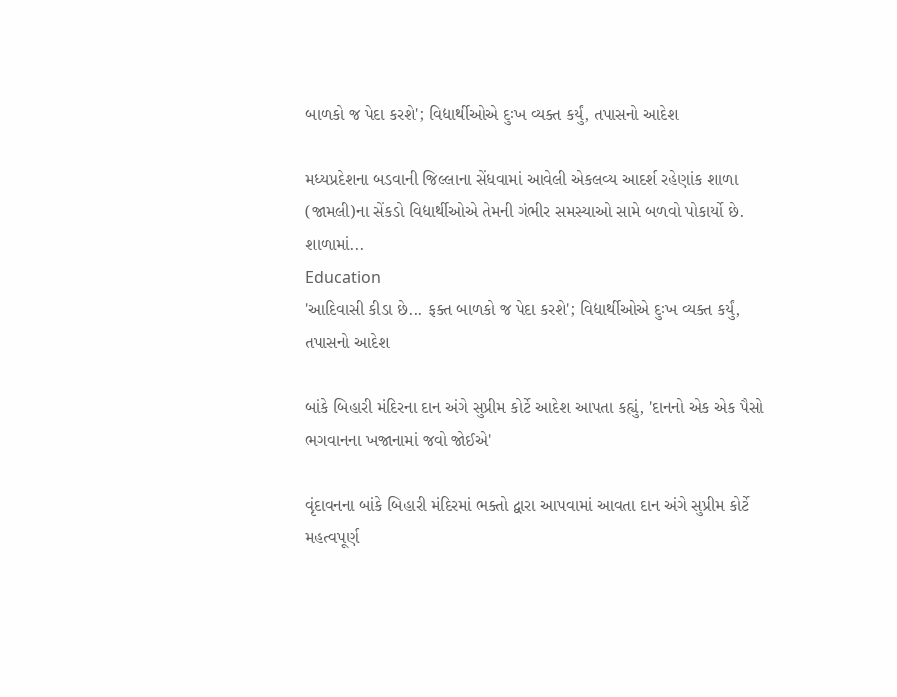બાળકો જ પેદા કરશે'; વિદ્યાર્થીઓએ દુઃખ વ્યક્ત કર્યું, તપાસનો આદેશ

મધ્યપ્રદેશના બડવાની જિલ્લાના સેંધવામાં આવેલી એકલવ્ય આદર્શ રહેણાંક શાળા (જામલી)ના સેંકડો વિદ્યાર્થીઓએ તેમની ગંભીર સમસ્યાઓ સામે બળવો પોકાર્યો છે. શાળામાં...
Education
'આદિવાસી કીડા છે... ફક્ત બાળકો જ પેદા કરશે'; વિદ્યાર્થીઓએ દુઃખ વ્યક્ત કર્યું, તપાસનો આદેશ

બાંકે બિહારી મંદિરના દાન અંગે સુપ્રીમ કોર્ટે આદેશ આપતા કહ્યું, 'દાનનો એક એક પૈસો ભગવાનના ખજાનામાં જવો જોઈએ'

વૃંદાવનના બાંકે બિહારી મંદિરમાં ભક્તો દ્વારા આપવામાં આવતા દાન અંગે સુપ્રીમ કોર્ટે મહત્વપૂર્ણ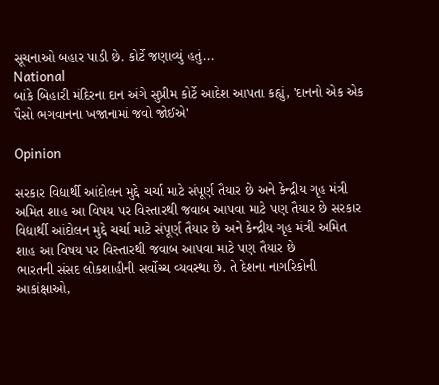સૂચનાઓ બહાર પાડી છે. કોર્ટે જણાવ્યું હતું...
National
બાંકે બિહારી મંદિરના દાન અંગે સુપ્રીમ કોર્ટે આદેશ આપતા કહ્યું, 'દાનનો એક એક પૈસો ભગવાનના ખજાનામાં જવો જોઈએ'

Opinion

સરકાર વિદ્યાર્થી આંદોલન મુદ્દે ચર્ચા માટે સંપૂર્ણ તૈયાર છે અને કેન્દ્રીય ગૃહ મંત્રી અમિત શાહ આ વિષય પર વિસ્તારથી જવાબ આપવા માટે પણ તૈયાર છે સરકાર વિદ્યાર્થી આંદોલન મુદ્દે ચર્ચા માટે સંપૂર્ણ તૈયાર છે અને કેન્દ્રીય ગૃહ મંત્રી અમિત શાહ આ વિષય પર વિસ્તારથી જવાબ આપવા માટે પણ તૈયાર છે
ભારતની સંસદ લોકશાહીની સર્વોચ્ચ વ્યવસ્થા છે. તે દેશના નાગરિકોની આકાંક્ષાઓ,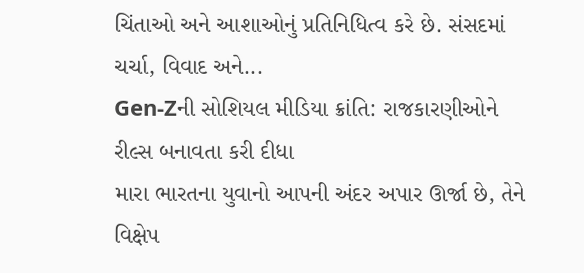ચિંતાઓ અને આશાઓનું પ્રતિનિધિત્વ કરે છે. સંસદમાં ચર્ચા, વિવાદ અને...
Gen-Zની સોશિયલ મીડિયા ક્રાંતિ: રાજકારણીઓને રીલ્સ બનાવતા કરી દીધા
મારા ભારતના યુવાનો આપની અંદર અપાર ઊર્જા છે, તેને વિક્ષેપ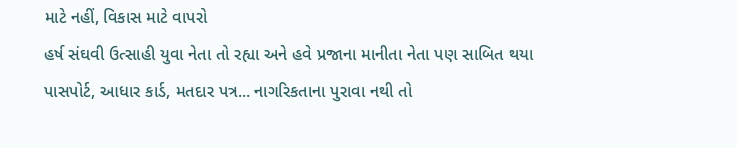માટે નહીં, વિકાસ માટે વાપરો
હર્ષ સંઘવી ઉત્સાહી યુવા નેતા તો રહ્યા અને હવે પ્રજાના માનીતા નેતા પણ સાબિત થયા
પાસપોર્ટ, આધાર કાર્ડ, મતદાર પત્ર... નાગરિકતાના પુરાવા નથી તો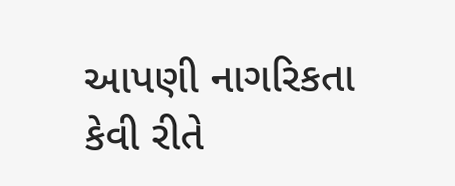આપણી નાગરિકતા કેવી રીતે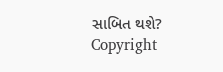સાબિત થશે?
Copyright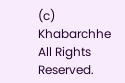(c) Khabarchhe All Rights Reserved.